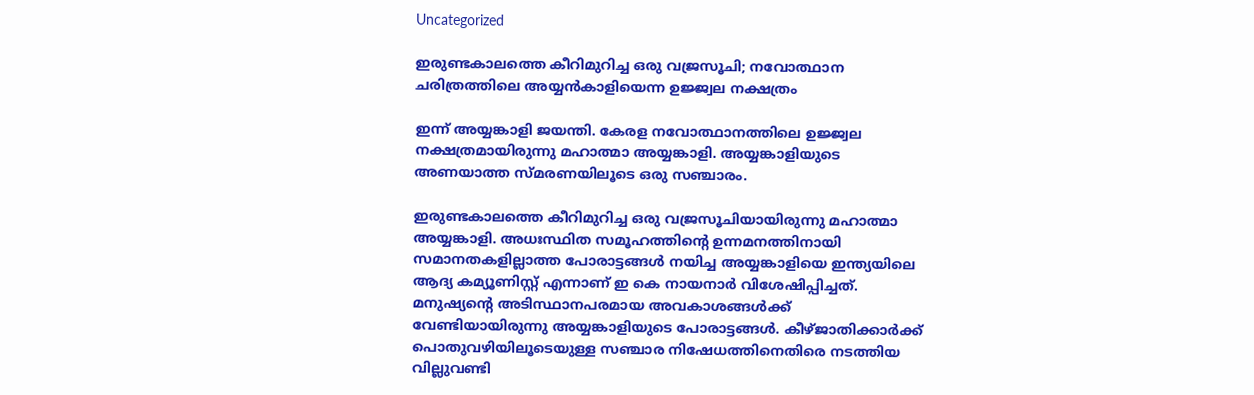Uncategorized

ഇരുണ്ടകാലത്തെ കീറിമുറിച്ച ഒരു വജ്രസൂചി; നവോത്ഥാന ചരിത്രത്തിലെ അയ്യന്‍കാളിയെന്ന ഉജ്ജ്വല നക്ഷത്രം

ഇന്ന് അയ്യങ്കാളി ജയന്തി. കേരള നവോത്ഥാനത്തിലെ ഉജ്ജ്വല നക്ഷത്രമായിരുന്നു മഹാത്മാ അയ്യങ്കാളി. അയ്യങ്കാളിയുടെ അണയാത്ത സ്മരണയിലൂടെ ഒരു സഞ്ചാരം.

ഇരുണ്ടകാലത്തെ കീറിമുറിച്ച ഒരു വജ്രസൂചിയായിരുന്നു മഹാത്മാ അയ്യങ്കാളി. അധഃസ്ഥിത സമൂഹത്തിന്റെ ഉന്നമനത്തിനായി സമാനതകളില്ലാത്ത പോരാട്ടങ്ങള്‍ നയിച്ച അയ്യങ്കാളിയെ ഇന്ത്യയിലെ ആദ്യ കമ്യൂണിസ്റ്റ് എന്നാണ് ഇ കെ നായനാര്‍ വിശേഷിപ്പിച്ചത്. മനുഷ്യന്റെ അടിസ്ഥാനപരമായ അവകാശങ്ങള്‍ക്ക് വേണ്ടിയായിരുന്നു അയ്യങ്കാളിയുടെ പോരാട്ടങ്ങള്‍. കീഴ്ജാതിക്കാര്‍ക്ക് പൊതുവഴിയിലൂടെയുള്ള സഞ്ചാര നിഷേധത്തിനെതിരെ നടത്തിയ വില്ലുവണ്ടി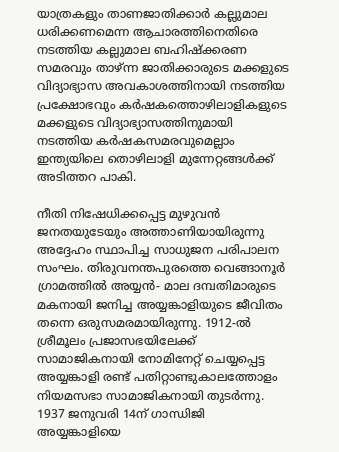യാത്രകളും താണജാതിക്കാര്‍ കല്ലുമാല ധരിക്കണമെന്ന ആചാരത്തിനെതിരെ നടത്തിയ കല്ലുമാല ബഹിഷ്‌ക്കരണ സമരവും താഴ്ന്ന ജാതിക്കാരുടെ മക്കളുടെ വിദ്യാഭ്യാസ അവകാശത്തിനായി നടത്തിയ പ്രക്ഷോഭവും കര്‍ഷകത്തൊഴിലാളികളുടെ മക്കളുടെ വിദ്യാഭ്യാസത്തിനുമായി നടത്തിയ കര്‍ഷകസമരവുമെല്ലാം ഇന്ത്യയിലെ തൊഴിലാളി മുന്നേറ്റങ്ങള്‍ക്ക് അടിത്തറ പാകി.

നീതി നിഷേധിക്കപ്പെട്ട മുഴുവന്‍ ജനതയുടേയും അത്താണിയായിരുന്നു അദ്ദേഹം സ്ഥാപിച്ച സാധുജന പരിപാലന സംഘം. തിരുവനന്തപുരത്തെ വെങ്ങാനൂര്‍ ഗ്രാമത്തില്‍ അയ്യന്‍- മാല ദമ്പതിമാരുടെ മകനായി ജനിച്ച അയ്യങ്കാളിയുടെ ജീവിതം തന്നെ ഒരുസമരമായിരുന്നു. 1912-ല്‍ ശ്രീമൂലം പ്രജാസഭയിലേക്ക് സാമാജികനായി നോമിനേറ്റ് ചെയ്യപ്പെട്ട അയ്യങ്കാളി രണ്ട് പതിറ്റാണ്ടുകാലത്തോളം നിയമസഭാ സാമാജികനായി തുടര്‍ന്നു. 1937 ജനുവരി 14ന് ഗാന്ധിജി അയ്യങ്കാളിയെ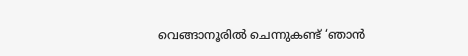വെങ്ങാനൂരില്‍ ചെന്നുകണ്ട് ‘ഞാന്‍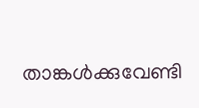താങ്കള്‍ക്കുവേണ്ടി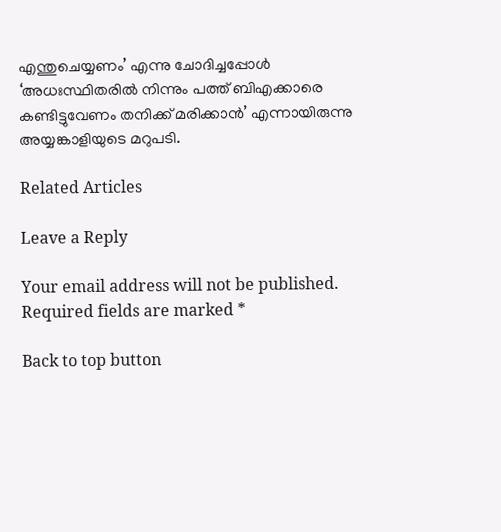എന്തുചെയ്യണം’ എന്നു ചോദിച്ചപ്പോള്‍ ‘അധഃസ്ഥിതരില്‍ നിന്നും പത്ത് ബിഎക്കാരെ കണ്ടിട്ടുവേണം തനിക്ക് മരിക്കാന്‍’ എന്നായിരുന്നു അയ്യങ്കാളിയുടെ മറുപടി.

Related Articles

Leave a Reply

Your email address will not be published. Required fields are marked *

Back to top button